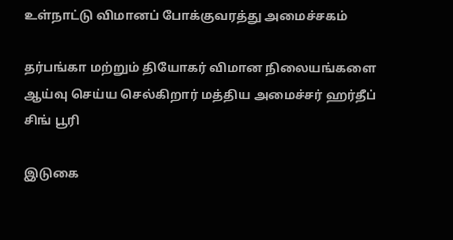உள்நாட்டு விமானப் போக்குவரத்து அமைச்சகம்

தர்பங்கா மற்றும் தியோகர் விமான நிலையங்களை ஆய்வு செய்ய செல்கிறார் மத்திய அமைச்சர் ஹர்தீப் சிங் பூரி

இடுகை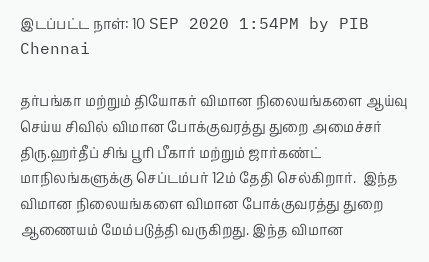இடப்பட்ட நாள்: 10 SEP 2020 1:54PM by PIB Chennai

தர்பங்கா மற்றும் தியோகர் விமான நிலையங்களை ஆய்வு செய்ய சிவில் விமான போக்குவரத்து துறை அமைச்சர் திரு.ஹர்தீப் சிங் பூரி பீகார் மற்றும் ஜார்கண்ட் மாநிலங்களுக்கு செப்டம்பர் 12ம் தேதி செல்கிறார்.  இந்த விமான நிலையங்களை விமான போக்குவரத்து துறை ஆணையம் மேம்படுத்தி வருகிறது. இந்த விமான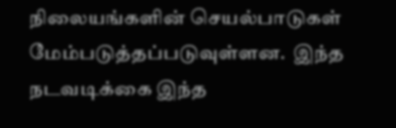நிலையங்களின் செயல்பாடுகள் மேம்படுத்தப்படுவுள்ளன.  இந்த நடவடிக்கை இந்த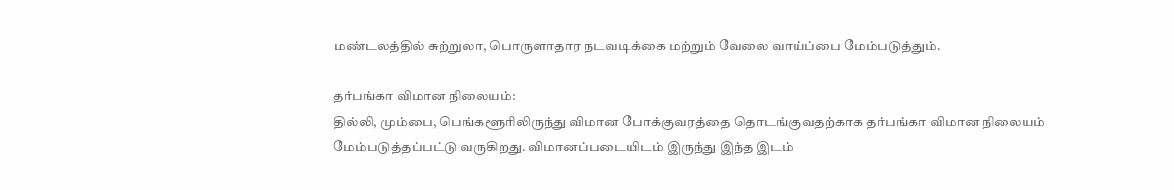மண்டலத்தில் சுற்றுலா, பொருளாதார நடவடிக்கை மற்றும் வேலை வாய்ப்பை மேம்படுத்தும்.

தர்பங்கா விமான நிலையம்:
தில்லி, மும்பை, பெங்களூரிலிருந்து விமான போக்குவரத்தை தொடங்குவதற்காக தர்பங்கா விமான நிலையம் மேம்படுத்தப்பட்டு வருகிறது. விமானப்படையிடம் இருந்து இந்த இடம்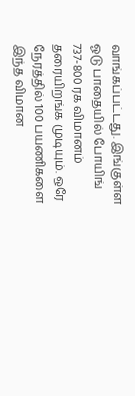வாங்கப்பட்டது. இங்குள்ள ஓடு பாதையில் போயிங் 737-800 ரக விமானம் தரையிறங்க முடியும். ஒரே நேரத்தில் 100 பயணிகளை இந்த விமான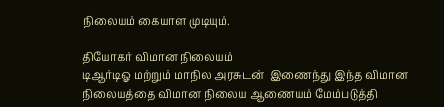நிலையம் கையாள முடியும்.

தியோகர் விமான நிலையம்
டிஆர்டிஓ மற்றும் மாநில அரசுடன்  இணைந்து இந்த விமான நிலையத்தை விமான நிலைய ஆணையம் மேம்படுத்தி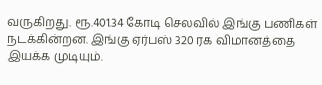வருகிறது. ரூ.401.34 கோடி செலவில் இங்கு பணிகள்  நடக்கின்றன. இங்கு ஏர்பஸ் 320 ரக விமானத்தை இயக்க முடியும்.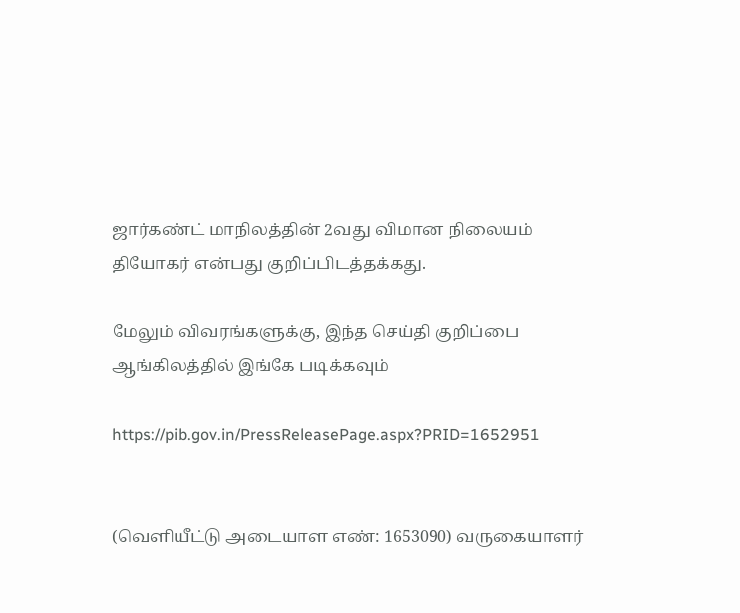ஜார்கண்ட் மாநிலத்தின் 2வது விமான நிலையம் தியோகர் என்பது குறிப்பிடத்தக்கது.

மேலும் விவரங்களுக்கு, இந்த செய்தி குறிப்பை ஆங்கிலத்தில் இங்கே படிக்கவும்

https://pib.gov.in/PressReleasePage.aspx?PRID=1652951


(வெளியீட்டு அடையாள எண்: 1653090) வருகையாளர்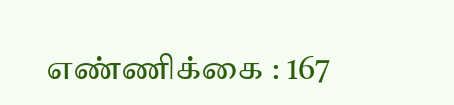எண்ணிக்கை : 167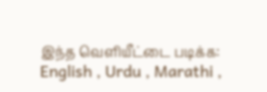இந்த வெளியீட்டை படிக்க: English , Urdu , Marathi ,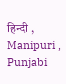हिन्दी , Manipuri , Punjabi